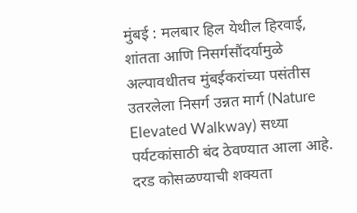मुंबई : मलबार हिल येथील हिरवाई, शांतता आणि निसर्गसौंदर्यामुळे अल्पावधीतच मुंबईकरांच्या पसंतीस उतरलेला निसर्ग उन्नत मार्ग (Nature Elevated Walkway) सध्या पर्यटकांसाठी बंद ठेवण्यात आला आहे. दरड कोसळण्याची शक्यता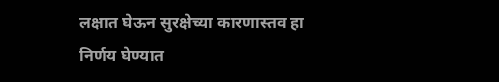लक्षात घेऊन सुरक्षेच्या कारणास्तव हा निर्णय घेण्यात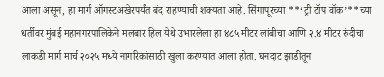आला असून, हा मार्ग ऑगस्टअखेरपर्यंत बंद राहण्याची शक्यता आहे. सिंगापूरच्या **‘ट्री टॉप वॉक’**च्या धर्तीवर मुंबई महानगरपालिकेने मलबार हिल येथे उभारलेला हा ४८५ मीटर लांबीचा आणि २.४ मीटर रुंदीचा लाकडी मार्ग मार्च २०२५ मध्ये नागरिकांसाठी खुला करण्यात आला होता. घनदाट झाडीतून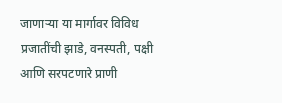जाणाऱ्या या मार्गावर विविध प्रजातींची झाडे, वनस्पती, पक्षी आणि सरपटणारे प्राणी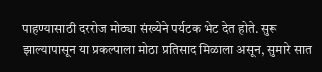पाहण्यासाठी दररोज मोठ्या संख्येने पर्यटक भेट देत होते. सुरू झाल्यापासून या प्रकल्पाला मोठा प्रतिसाद मिळाला असून, सुमारे सात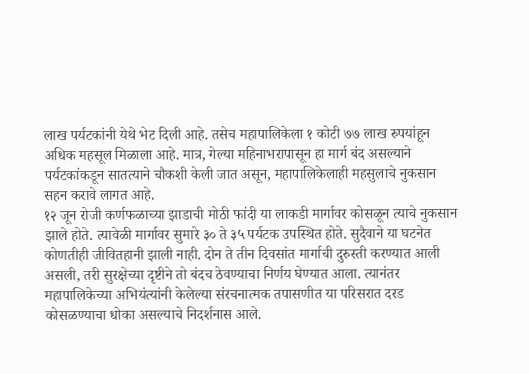लाख पर्यटकांनी येथे भेट दिली आहे. तसेच महापालिकेला १ कोटी ७७ लाख रुपयांहून अधिक महसूल मिळाला आहे. मात्र, गेल्या महिनाभरापासून हा मार्ग बंद असल्याने पर्यटकांकडून सातत्याने चौकशी केली जात असून, महापालिकेलाही महसुलाचे नुकसान सहन करावे लागत आहे.
१२ जून रोजी कर्णफळाच्या झाडाची मोठी फांदी या लाकडी मार्गावर कोसळून त्याचे नुकसान झाले होते. त्यावेळी मार्गावर सुमारे ३० ते ३५ पर्यटक उपस्थित होते. सुदैवाने या घटनेत कोणतीही जीवितहानी झाली नाही. दोन ते तीन दिवसांत मार्गाची दुरुस्ती करण्यात आली असली, तरी सुरक्षेच्या दृष्टीने तो बंदच ठेवण्याचा निर्णय घेण्यात आला. त्यानंतर महापालिकेच्या अभियंत्यांनी केलेल्या संरचनात्मक तपासणीत या परिसरात दरड कोसळण्याचा धोका असल्याचे निदर्शनास आले.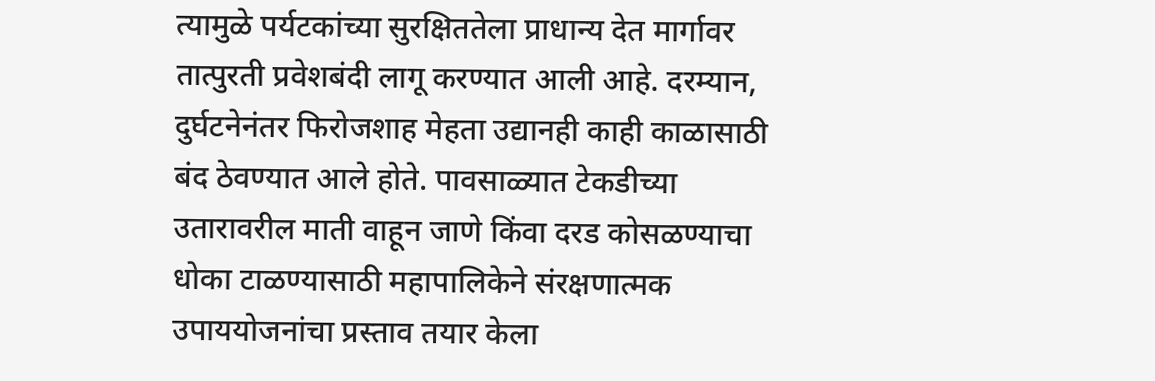त्यामुळे पर्यटकांच्या सुरक्षिततेला प्राधान्य देत मार्गावर तात्पुरती प्रवेशबंदी लागू करण्यात आली आहे. दरम्यान, दुर्घटनेनंतर फिरोजशाह मेहता उद्यानही काही काळासाठी बंद ठेवण्यात आले होते. पावसाळ्यात टेकडीच्या उतारावरील माती वाहून जाणे किंवा दरड कोसळण्याचा धोका टाळण्यासाठी महापालिकेने संरक्षणात्मक उपाययोजनांचा प्रस्ताव तयार केला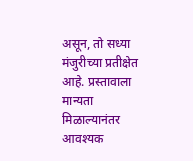असून, तो सध्या मंजुरीच्या प्रतीक्षेत आहे. प्रस्तावाला मान्यता मिळाल्यानंतर आवश्यक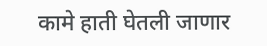कामे हाती घेतली जाणार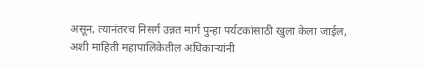असून, त्यानंतरच निसर्ग उन्नत मार्ग पुन्हा पर्यटकांसाठी खुला केला जाईल, अशी माहिती महापालिकेतील अधिकाऱ्यांनी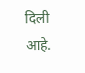दिली आहे.